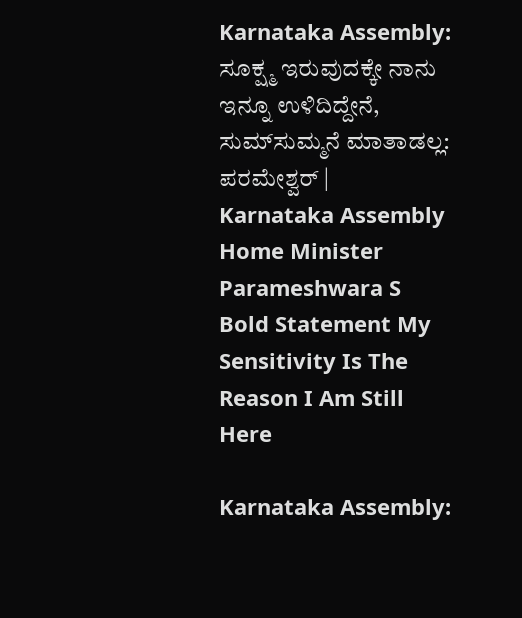Karnataka Assembly: ಸೂಕ್ಷ್ಮ ಇರುವುದಕ್ಕೇ ನಾನು ಇನ್ನೂ ಉಳಿದಿದ್ದೇನೆ, ಸುಮ್‌ಸುಮ್ಮನೆ ಮಾತಾಡಲ್ಲ: ಪರಮೇಶ್ವರ್ | Karnataka Assembly Home Minister Parameshwara S Bold Statement My Sensitivity Is The Reason I Am Still Here

Karnataka Assembly: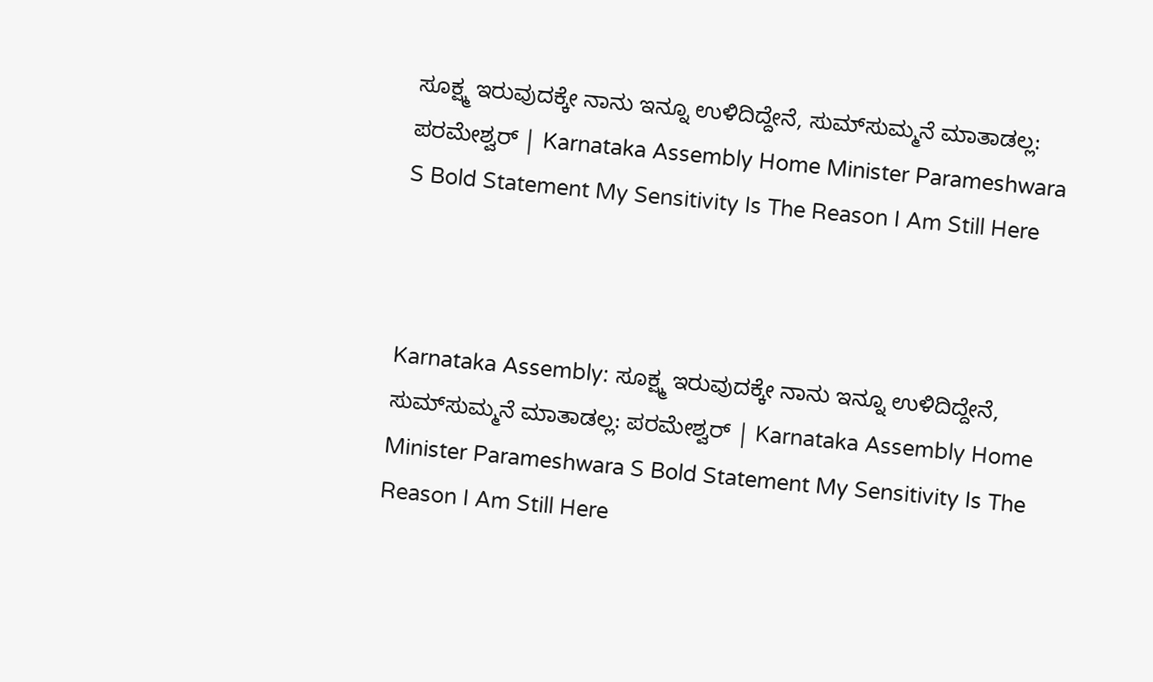ಸೂಕ್ಷ್ಮ ಇರುವುದಕ್ಕೇ ನಾನು ಇನ್ನೂ ಉಳಿದಿದ್ದೇನೆ, ಸುಮ್‌ಸುಮ್ಮನೆ ಮಾತಾಡಲ್ಲ: ಪರಮೇಶ್ವರ್ | Karnataka Assembly Home Minister Parameshwara S Bold Statement My Sensitivity Is The Reason I Am Still Here



Karnataka Assembly: ಸೂಕ್ಷ್ಮ ಇರುವುದಕ್ಕೇ ನಾನು ಇನ್ನೂ ಉಳಿದಿದ್ದೇನೆ, ಸುಮ್‌ಸುಮ್ಮನೆ ಮಾತಾಡಲ್ಲ: ಪರಮೇಶ್ವರ್ | Karnataka Assembly Home Minister Parameshwara S Bold Statement My Sensitivity Is The Reason I Am Still Here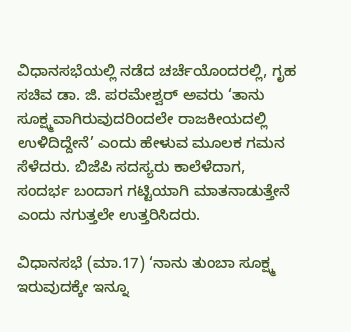ವಿಧಾನಸಭೆಯಲ್ಲಿ ನಡೆದ ಚರ್ಚೆಯೊಂದರಲ್ಲಿ, ಗೃಹ ಸಚಿವ ಡಾ. ಜಿ. ಪರಮೇಶ್ವರ್ ಅವರು ‘ತಾನು ಸೂಕ್ಷ್ಮವಾಗಿರುವುದರಿಂದಲೇ ರಾಜಕೀಯದಲ್ಲಿ ಉಳಿದಿದ್ದೇನೆ’ ಎಂದು ಹೇಳುವ ಮೂಲಕ ಗಮನ ಸೆಳೆದರು. ಬಿಜೆಪಿ ಸದಸ್ಯರು ಕಾಲೆಳೆದಾಗ, ಸಂದರ್ಭ ಬಂದಾಗ ಗಟ್ಟಿಯಾಗಿ ಮಾತನಾಡುತ್ತೇನೆ ಎಂದು ನಗುತ್ತಲೇ ಉತ್ತರಿಸಿದರು.

ವಿಧಾನಸಭೆ (ಮಾ.17) ‘ನಾನು ತುಂಬಾ ಸೂಕ್ಷ್ಮ ಇರುವುದಕ್ಕೇ ಇನ್ನೂ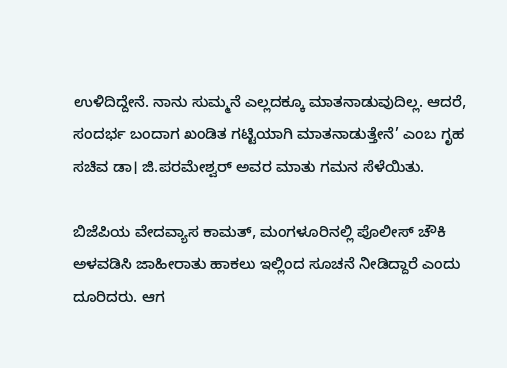ಉಳಿದಿದ್ದೇನೆ. ನಾನು ಸುಮ್ಮನೆ ಎಲ್ಲದಕ್ಕೂ ಮಾತನಾಡುವುದಿಲ್ಲ. ಆದರೆ, ಸಂದರ್ಭ ಬಂದಾಗ ಖಂಡಿತ ಗಟ್ಟಿಯಾಗಿ ಮಾತನಾಡುತ್ತೇನೆ’ ಎಂಬ ಗೃಹ ಸಚಿವ ಡಾ। ಜಿ.ಪರಮೇಶ್ವರ್‌ ಅವರ ಮಾತು ಗಮನ ಸೆಳೆಯಿತು.

ಬಿಜೆಪಿಯ ವೇದವ್ಯಾಸ ಕಾಮತ್‌, ಮಂಗಳೂರಿನಲ್ಲಿ ಪೊಲೀಸ್ ಚೌಕಿ ಅಳವಡಿಸಿ ಜಾಹೀರಾತು ಹಾಕಲು ಇಲ್ಲಿಂದ ಸೂಚನೆ ನೀಡಿದ್ದಾರೆ ಎಂದು ದೂರಿದರು. ಆಗ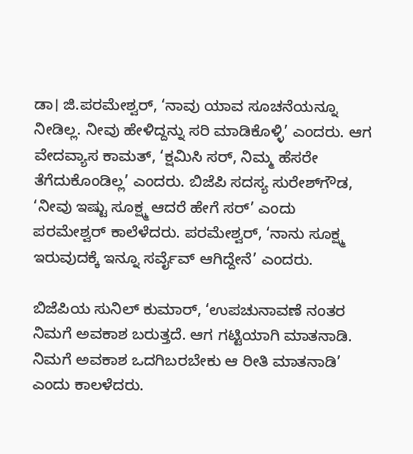ಡಾ। ಜಿ.ಪರಮೇಶ್ವರ್, ‘ನಾವು ಯಾವ ಸೂಚನೆಯನ್ನೂ ನೀಡಿಲ್ಲ. ನೀವು ಹೇಳಿದ್ದನ್ನು ಸರಿ ಮಾಡಿಕೊಳ್ಳಿ’ ಎಂದರು. ಆಗ ವೇದವ್ಯಾಸ ಕಾಮತ್‌, ‘ಕ್ಷಮಿಸಿ ಸರ್‌, ನಿಮ್ಮ ಹೆಸರೇ ತೆಗೆದುಕೊಂಡಿಲ್ಲ’ ಎಂದರು. ಬಿಜೆಪಿ ಸದಸ್ಯ ಸುರೇಶ್‌ಗೌಡ, ‘ನೀವು ಇಷ್ಟು ಸೂಕ್ಷ್ಮ ಆದರೆ ಹೇಗೆ ಸರ್’ ಎಂದು ಪರಮೇಶ್ವರ್ ಕಾಲೆಳೆದರು. ಪರಮೇಶ್ವರ್, ‘ನಾನು ಸೂಕ್ಷ್ಮ ಇರುವುದಕ್ಕೆ ಇನ್ನೂ ಸರ್ವೈವ್‌ ಆಗಿದ್ದೇನೆ’ ಎಂದರು.

ಬಿಜೆಪಿಯ ಸುನಿಲ್‌ ಕುಮಾರ್, ‘ಉಪಚುನಾವಣೆ ನಂತರ ನಿಮಗೆ ಅವಕಾಶ ಬರುತ್ತದೆ. ಆಗ ಗಟ್ಟಿಯಾಗಿ ಮಾತನಾಡಿ. ನಿಮಗೆ ಅವಕಾಶ ಒದಗಿಬರಬೇಕು ಆ ರೀತಿ ಮಾತನಾಡಿ’ ಎಂದು ಕಾಲಳೆದರು.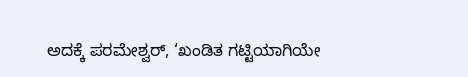ಅದಕ್ಕೆ ಪರಮೇಶ್ವರ್‌, ‘ಖಂಡಿತ ಗಟ್ಟಿಯಾಗಿಯೇ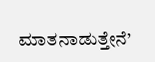ಮಾತನಾಡುತ್ತೇನೆ’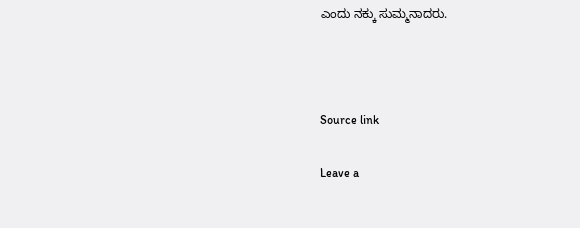ಎಂದು ನಕ್ಕು ಸುಮ್ಮನಾದರು.



Source link

Leave a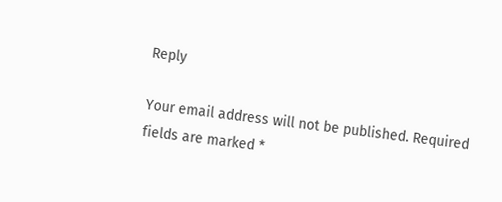Reply

Your email address will not be published. Required fields are marked *